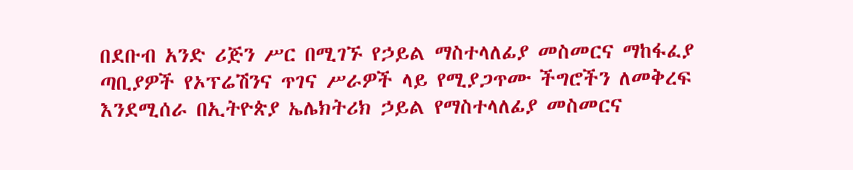በደቡብ አንድ ሪጅን ሥር በሚገኙ የኃይል ማስተላለፊያ መስመርና ማከፋፈያ ጣቢያዎች የኦፕሬሽንና ጥገና ሥራዎች ላይ የሚያጋጥሙ ችግሮችን ለመቅረፍ እንደሚሰራ በኢትዮጵያ ኤሌክትሪክ ኃይል የማስተላለፊያ መስመርና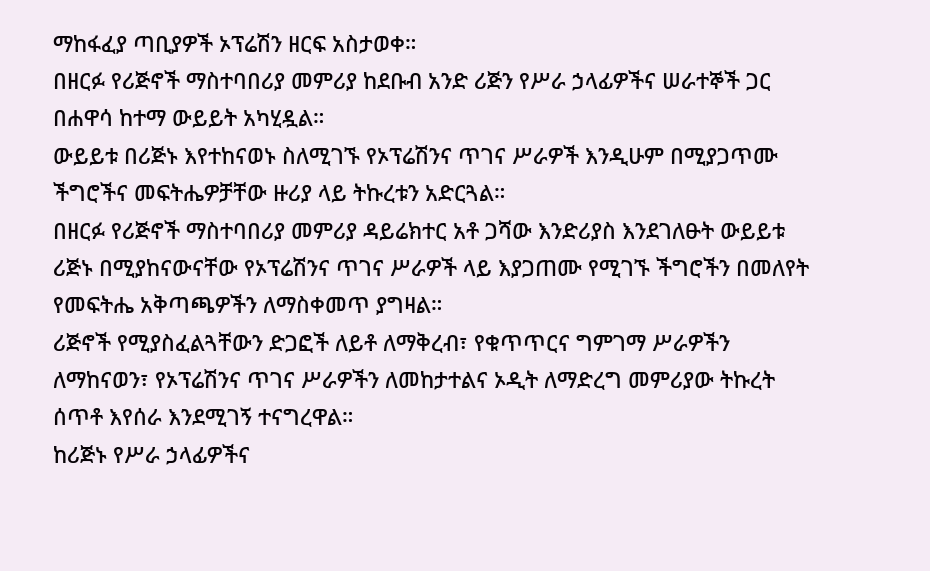ማከፋፈያ ጣቢያዎች ኦፕሬሽን ዘርፍ አስታወቀ።
በዘርፉ የሪጅኖች ማስተባበሪያ መምሪያ ከደቡብ አንድ ሪጅን የሥራ ኃላፊዎችና ሠራተኞች ጋር በሐዋሳ ከተማ ውይይት አካሂዷል።
ውይይቱ በሪጅኑ እየተከናወኑ ስለሚገኙ የኦፕሬሽንና ጥገና ሥራዎች እንዲሁም በሚያጋጥሙ ችግሮችና መፍትሔዎቻቸው ዙሪያ ላይ ትኩረቱን አድርጓል።
በዘርፉ የሪጅኖች ማስተባበሪያ መምሪያ ዳይሬክተር አቶ ጋሻው እንድሪያስ እንደገለፁት ውይይቱ ሪጅኑ በሚያከናውናቸው የኦፕሬሽንና ጥገና ሥራዎች ላይ እያጋጠሙ የሚገኙ ችግሮችን በመለየት የመፍትሔ አቅጣጫዎችን ለማስቀመጥ ያግዛል።
ሪጅኖች የሚያስፈልጓቸውን ድጋፎች ለይቶ ለማቅረብ፣ የቁጥጥርና ግምገማ ሥራዎችን ለማከናወን፣ የኦፕሬሽንና ጥገና ሥራዎችን ለመከታተልና ኦዲት ለማድረግ መምሪያው ትኩረት ሰጥቶ እየሰራ እንደሚገኝ ተናግረዋል።
ከሪጅኑ የሥራ ኃላፊዎችና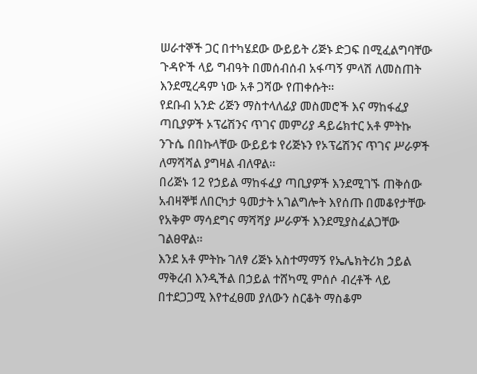ሠራተኞች ጋር በተካሄደው ውይይት ሪጅኑ ድጋፍ በሚፈልግባቸው ጉዳዮች ላይ ግብዓት በመሰብሰብ አፋጣኝ ምላሽ ለመስጠት እንደሚረዳም ነው አቶ ጋሻው የጠቀሱት።
የደቡብ አንድ ሪጅን ማስተላለፊያ መስመሮች እና ማከፋፈያ ጣቢያዎች ኦፕሬሽንና ጥገና መምሪያ ዳይሬክተር አቶ ምትኩ ንጉሴ በበኩላቸው ውይይቱ የሪጅኑን የኦፕሬሽንና ጥገና ሥራዎች ለማሻሻል ያግዛል ብለዋል።
በሪጅኑ 12 የኃይል ማከፋፈያ ጣቢያዎች እንደሚገኙ ጠቅሰው አብዛኞቹ ለበርካታ ዓመታት አገልግሎት እየሰጡ በመቆየታቸው የአቅም ማሳደግና ማሻሻያ ሥራዎች እንደሚያስፈልጋቸው ገልፀዋል።
እንደ አቶ ምትኩ ገለፃ ሪጅኑ አስተማማኝ የኤሌክትሪክ ኃይል ማቅረብ እንዲችል በኃይል ተሸካሚ ምሰሶ ብረቶች ላይ በተደጋጋሚ እየተፈፀመ ያለውን ስርቆት ማስቆም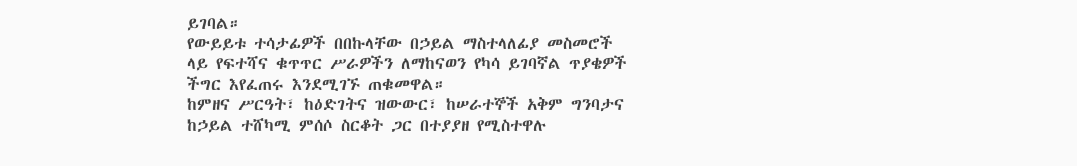ይገባል።
የውይይቱ ተሳታፊዎች በበኩላቸው በኃይል ማስተላለፊያ መስመሮች ላይ የፍተሻና ቁጥጥር ሥራዎችን ለማከናወን የካሳ ይገባኛል ጥያቄዎች ችግር እየፈጠሩ እንደሚገኙ ጠቁመዋል።
ከምዘና ሥርዓት፣ ከዕድገትና ዝውውር፣ ከሠራተኞች አቅም ግንባታና ከኃይል ተሸካሚ ምሰሶ ስርቆት ጋር በተያያዘ የሚስተዋሉ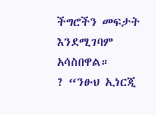ችግሮችን መፍታት እንደሚገባም አሳስበዋል።
? “ንፁህ ኢነርጂ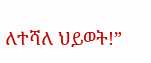ለተሻለ ህይወት!”